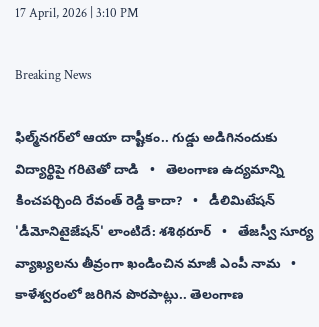17 April, 2026 | 3:10 PM

Breaking News

ఫిల్మ్‌నగర్‌లో ఆయా దాష్టీకం.. గుడ్డు అడిగినందుకు విద్యార్థిపై గరిటెతో దాడి   •   తెలంగాణ ఉద్యమాన్ని కించపర్చింది రేవంత్ రెడ్డి కాదా?   •   డీలిమిటేషన్ 'డీమోనిటైజేషన్' లాంటిదే: శశిథరూర్   •   తేజస్వీ సూర్య వ్యాఖ్యలను తీవ్రంగా ఖండించిన మాజీ ఎంపీ నామ   •   కాళేశ్వరంలో జరిగిన పొరపాట్లు.. తెలంగాణ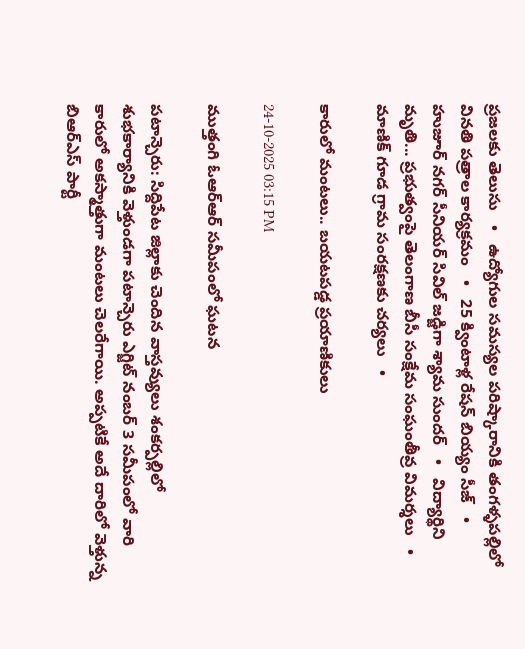ప్రజలకు తెలుసు   •   ఉద్యోగుల సమస్యల పరిష్కారానికి తంగళ్ళపల్లిలో వినతి పత్రాల కార్యక్రమం   •   25 క్వింటాళ్ల రేషన్ బియ్యం సీజ్   •   హుజూర్ నగర్ సీనియర్ సివిల్ జడ్జిగా శ్యామ సుందర్   •   విద్యార్థిని మృతి... ప్రభుత్వంపై తెలంగాణ బీసీ సంక్షేమ సంఘంతీవ్ర విమర్శలు   •   మాణిక్ గూడ గ్రామ సంరక్షణకు చర్యలు   •

కారులో మంటలు.. బయటపడ్డ ప్రయాణికులు

24-10-2025 03:15 PM

ముత్తంగి ఓఆర్ఆర్ సమీపంలో ఘటన

పటాన్చెరు: సిద్దిపేట జిల్లాకు చెందిన వాస్తవ్యులు శంకర్పల్లిలో శుభకార్యానికి వెళ్తుండగా పటాన్చెరు ఎగ్జిట్ నంబర్ 3 సమీపంలో వారి కారులో అకస్మాత్తుగా మంటలు చెలరేగాయి. అప్పటికే అదే దారిలో వెళ్తున్న బిఆర్ఎస్ పార్టీ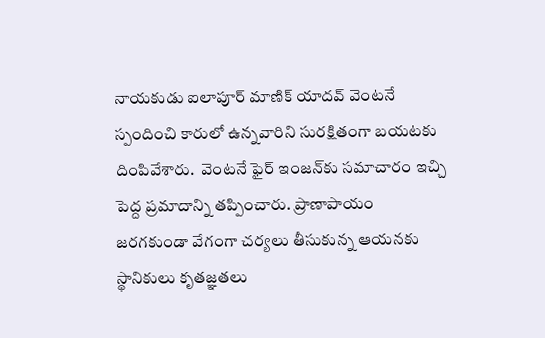నాయకుడు ఐలాపూర్ మాణిక్ యాదవ్ వెంటనే స్పందించి కారులో ఉన్నవారిని సురక్షితంగా బయటకు దింపివేశారు.  వెంటనే ఫైర్ ఇంజన్‌కు సమాచారం ఇచ్చి పెద్ద ప్రమాదాన్ని తప్పించారు. ప్రాణాపాయం జరగకుండా వేగంగా చర్యలు తీసుకున్న ఆయనకు స్థానికులు కృతజ్ఞతలు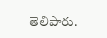తెలిపారు.